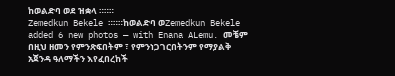ከወልድባ ወደ ዝቋላ ።።።
Zemedkun Bekele ።።።ከወልድባ ወZemedkun Bekele added 6 new photos — with Enana ALemu. መቼም በዚህ ዘመን የምንጽፍበትም ፣ የምንነጋገርበትንም የማያልቅ አጀንዳ ዓለማችን እየፈበረከች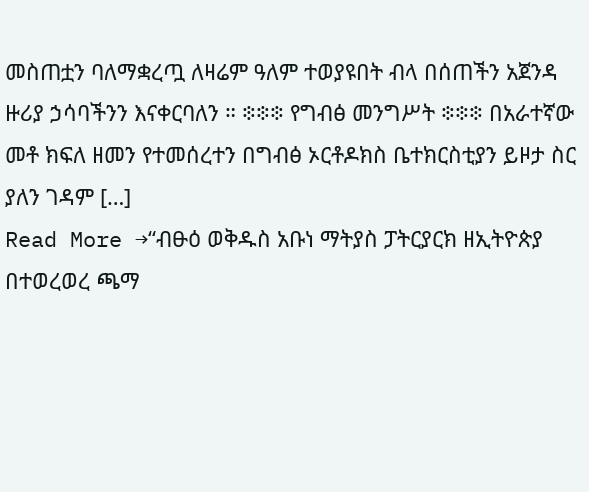መስጠቷን ባለማቋረጧ ለዛሬም ዓለም ተወያዩበት ብላ በሰጠችን አጀንዳ ዙሪያ ኃሳባችንን እናቀርባለን ። ፨፨፨ የግብፅ መንግሥት ፨፨፨ በአራተኛው መቶ ክፍለ ዘመን የተመሰረተን በግብፅ ኦርቶዶክስ ቤተክርስቲያን ይዞታ ስር ያለን ገዳም […]
Read More →“ብፁዕ ወቅዱስ አቡነ ማትያስ ፓትርያርክ ዘኢትዮጵያ በተወረወረ ጫማ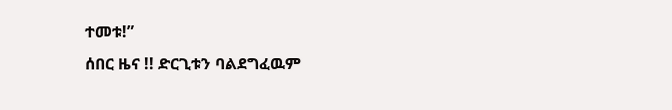ተመቱ!”
ሰበር ዜና !! ድርጊቱን ባልደግፈዉም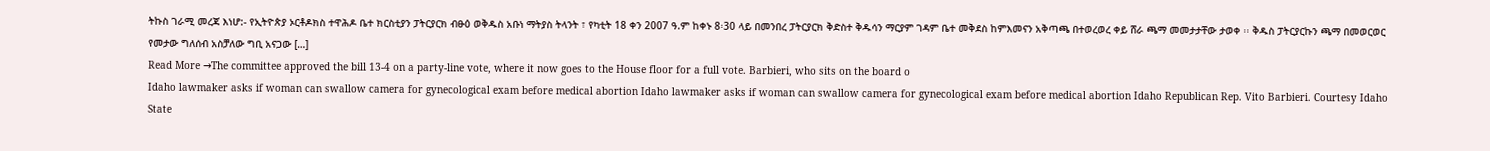ትኩስ ገራሚ መረጃ እነሆ:- የኢትዮጵያ ኦርቶዶክስ ተዋሕዶ ቤተ ክርስቲያን ፓትርያርክ ብፁዕ ወቅዱስ አቡነ ማትያስ ትላንት ፣ የካቲት 18 ቀን 2007 ዓ.ም ከቀኑ 8፡30 ላይ በመንበረ ፓትርያርክ ቅድስተ ቅዱሳን ማርያም ገዳም ቤተ መቅደስ ከምእመናን አቅጣጫ በተወረወረ ቀይ ሸራ ጫማ መመታታቸው ታወቀ ፡፡ ቅዱስ ፓትርያርኩን ጫማ በመወርወር የመታው ግለሰብ አስቻለው ግቢ አናጋው […]
Read More →The committee approved the bill 13-4 on a party-line vote, where it now goes to the House floor for a full vote. Barbieri, who sits on the board o
Idaho lawmaker asks if woman can swallow camera for gynecological exam before medical abortion Idaho lawmaker asks if woman can swallow camera for gynecological exam before medical abortion Idaho Republican Rep. Vito Barbieri. Courtesy Idaho State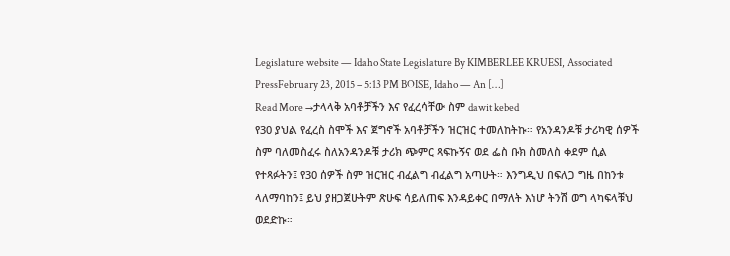Legislature website — Idaho State Legislature By KIMBERLEE KRUESI, Associated PressFebruary 23, 2015 – 5:13 PM BOISE, Idaho — An […]
Read More →ታላላቅ አባቶቻችን እና የፈረሳቸው ስም dawit kebed
የ30 ያህል የፈረስ ስሞች እና ጀግኖች አባቶቻችን ዝርዝር ተመለከትኩ። የአንዳንዶቹ ታሪካዊ ሰዎች ስም ባለመስፈሩ ስለአንዳንዶቹ ታሪክ ጭምር ጻፍኩኝና ወደ ፌስ ቡክ ስመለስ ቀደም ሲል የተጻፉትን፤ የ30 ሰዎች ስም ዝርዝር ብፈልግ ብፈልግ አጣሁት። እንግዲህ በፍለጋ ግዜ በከንቱ ላለማባከን፤ ይህ ያዘጋጀሁትም ጽሁፍ ሳይለጠፍ እንዳይቀር በማለት እነሆ ትንሽ ወግ ላካፍላቹህ ወደድኩ።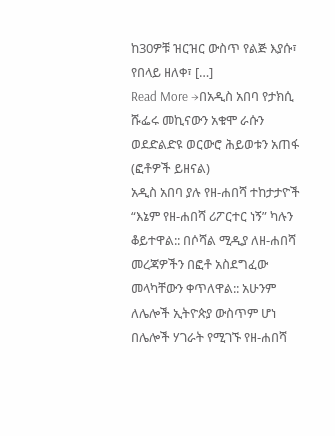ከ30ዎቹ ዝርዝር ውስጥ የልጅ እያሱ፣ የበላይ ዘለቀ፣ […]
Read More →በአዲስ አበባ የታክሲ ሹፌሩ መኪናውን አቁሞ ራሱን ወደድልድዩ ወርውሮ ሕይወቱን አጠፋ (ፎቶዎች ይዘናል)
አዲስ አበባ ያሉ የዘ-ሐበሻ ተከታታዮች “እኔም የዘ-ሐበሻ ሪፖርተር ነኝ” ካሉን ቆይተዋል:: በሶሻል ሚዲያ ለዘ-ሐበሻ መረጃዎችን በፎቶ አስደግፈው መላካቸውን ቀጥለዋል:: አሁንም ለሌሎች ኢትዮጵያ ውስጥም ሆነ በሌሎች ሃገራት የሚገኙ የዘ-ሐበሻ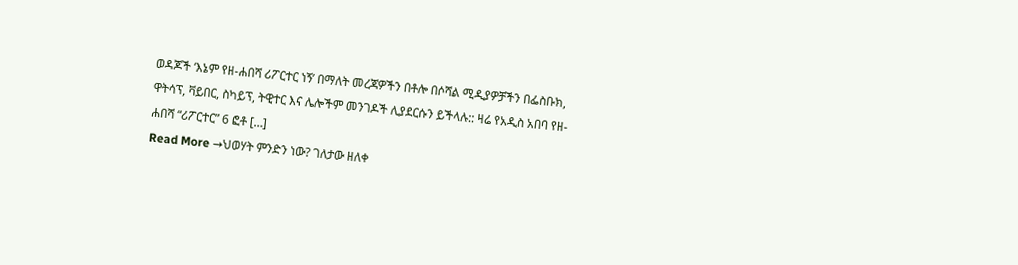ወዳጆች ‘እኔም የዘ-ሐበሻ ሪፖርተር ነኝ’ በማለት መረጃዎችን በቶሎ በሶሻል ሚዲያዎቻችን በፌስቡክ, ዋትሳፕ, ቫይበር, ስካይፕ, ትዊተር እና ሌሎችም መንገዶች ሊያደርሱን ይችላሉ:: ዛሬ የአዲስ አበባ የዘ-ሐበሻ “ሪፖርተር” 6 ፎቶ […]
Read More →ህወሃት ምንድን ነው? ገለታው ዘለቀ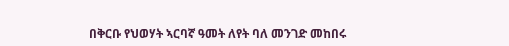በቅርቡ የህወሃት ኣርባኛ ዓመት ለየት ባለ መንገድ መከበሩ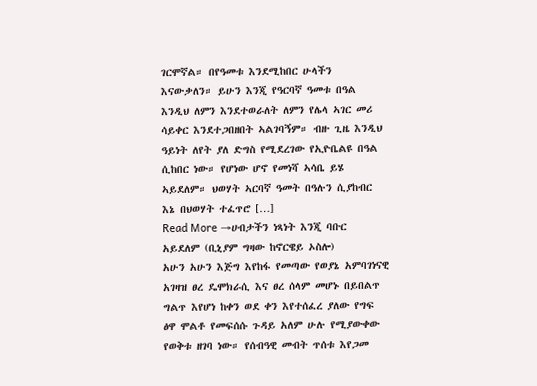ገርሞኛል። በየዓመቱ እንደሚከበር ሁላችን እናውቃለን። ይሁን እንጂ የዓርባኛ ዓመቱ በዓል እንዲህ ለምን እንደተወራለት ለምን የሌላ ኣገር መሪ ሳይቀር እንደተጋበዘበት ኣልገባኝም። ብዙ ጊዜ እንዲህ ዓይነት ለየት ያለ ድግስ የሚደረገው የኢዮቤልዩ በዓል ሲከበር ነው። የሆነው ሆኖ የመነሻ ኣሳቤ ይሄ ኣይደለም። ህወሃት ኣርባኛ ዓመት በዓሉን ሲያከብር እኔ በህወሃት ተፈጥሮ […]
Read More →ሀብታችን ነጻነት እንጂ ባቡር አይደለም (ቢኒያም ግዛው ከኖርዌይ ኦስሎ)
አሁን አሁን እጅግ እየከፋ የመጣው የወያኔ አምባገነናዊ አገዛዝ ፀረ ዴሞክራሲ እና ፀረ ሰላም መሆኑ በይበልጥ ግልጥ እየሆነ ከቀን ወደ ቀን እየተሰፈረ ያለው የግፍ ፅዋ ሞልቶ የመፍሰሱ ጉዳይ አለም ሁሉ የሚያውቀው የወቅቱ ዘገባ ነው። የሰብዓዊ መብት ጥሰቱ እየጋመ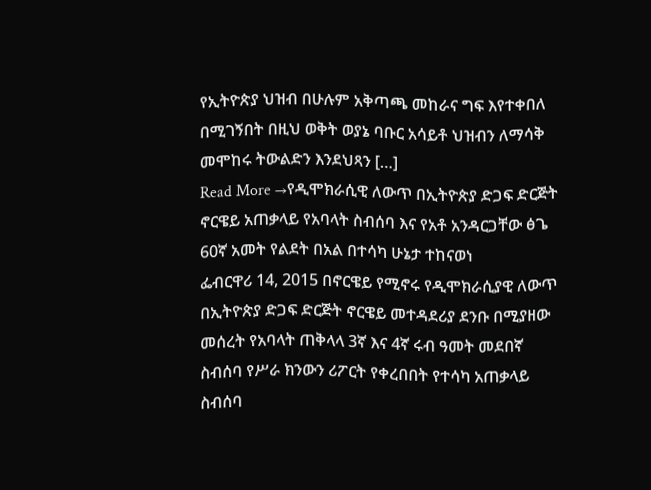የኢትዮጵያ ህዝብ በሁሉም አቅጣጫ መከራና ግፍ እየተቀበለ በሚገኝበት በዚህ ወቅት ወያኔ ባቡር አሳይቶ ህዝብን ለማሳቅ መሞከሩ ትውልድን እንደህጻን […]
Read More →የዲሞክራሲዊ ለውጥ በኢትዮጵያ ድጋፍ ድርጅት ኖርዌይ አጠቃላይ የአባላት ስብሰባ እና የአቶ አንዳርጋቸው ፅጌ 60ኛ አመት የልደት በአል በተሳካ ሁኔታ ተከናወነ
ፌብርዋሪ 14, 2015 በኖርዌይ የሚኖሩ የዲሞክራሲያዊ ለውጥ በኢትዮጵያ ድጋፍ ድርጅት ኖርዌይ መተዳደሪያ ደንቡ በሚያዘው መሰረት የአባላት ጠቅላላ 3ኛ እና 4ኛ ሩብ ዓመት መደበኛ ስብሰባ የሥራ ክንውን ሪፖርት የቀረበበት የተሳካ አጠቃላይ ስብሰባ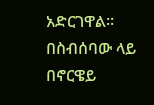አድርገዋል። በስብሰባው ላይ በኖርዌይ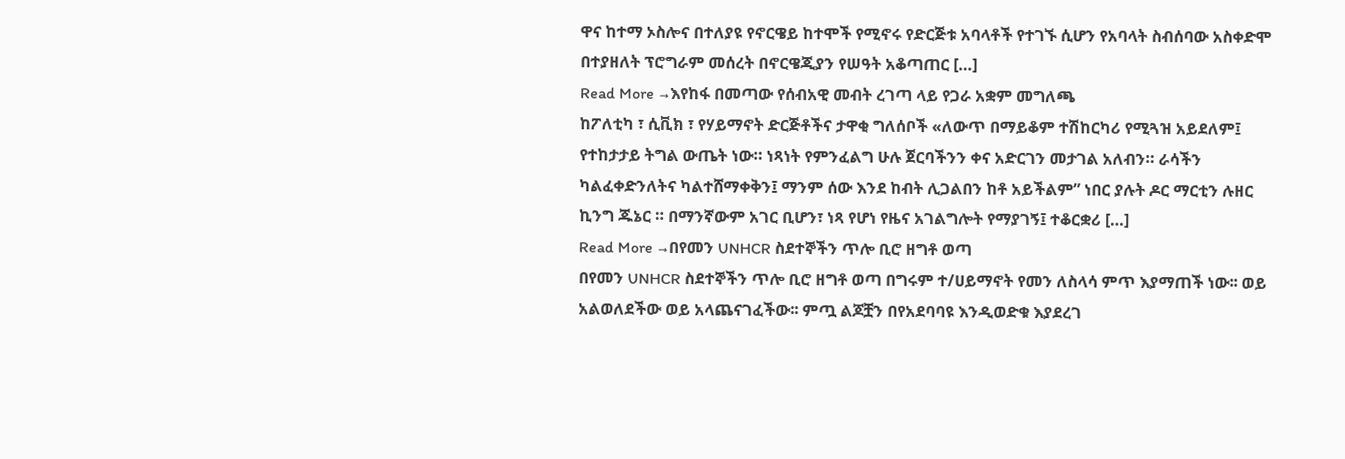ዋና ከተማ ኦስሎና በተለያዩ የኖርዌይ ከተሞች የሚኖሩ የድርጅቱ አባላቶች የተገኙ ሲሆን የአባላት ስብሰባው አስቀድሞ በተያዘለት ፕሮግራም መሰረት በኖርዌጂያን የሠዓት አቆጣጠር […]
Read More →እየከፋ በመጣው የሰብአዊ መብት ረገጣ ላይ የጋራ አቋም መግለጫ
ከፖለቲካ ፣ ሲቪክ ፣ የሃይማኖት ድርጅቶችና ታዋቂ ግለሰቦች «ለውጥ በማይቆም ተሽከርካሪ የሚጓዝ አይደለም፤ የተከታታይ ትግል ውጤት ነው። ነጻነት የምንፈልግ ሁሉ ጀርባችንን ቀና አድርገን መታገል አለብን። ራሳችን ካልፈቀድንለትና ካልተሸማቀቅን፤ ማንም ሰው እንደ ከብት ሊጋልበን ከቶ አይችልም” ነበር ያሉት ዶር ማርቲን ሉዘር ኪንግ ጁኔር ። በማንኛውም አገር ቢሆን፣ ነጻ የሆነ የዜና አገልግሎት የማያገኝ፤ ተቆርቋሪ […]
Read More →በየመን UNHCR ስደተኞችን ጥሎ ቢሮ ዘግቶ ወጣ
በየመን UNHCR ስደተኞችን ጥሎ ቢሮ ዘግቶ ወጣ በግሩም ተ/ሀይማኖት የመን ለስላሳ ምጥ እያማጠች ነው፡፡ ወይ አልወለደችው ወይ አላጨናገፈችው፡፡ ምጧ ልጆቿን በየአደባባዩ እንዲወድቁ እያደረገ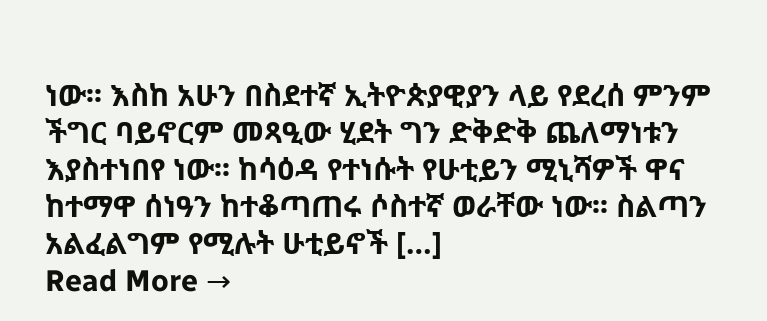ነው፡፡ እስከ አሁን በስደተኛ ኢትዮጵያዊያን ላይ የደረሰ ምንም ችግር ባይኖርም መጻዒው ሂደት ግን ድቅድቅ ጨለማነቱን እያስተነበየ ነው፡፡ ከሳዕዳ የተነሱት የሁቲይን ሚኒሻዎች ዋና ከተማዋ ሰነዓን ከተቆጣጠሩ ሶስተኛ ወራቸው ነው፡፡ ስልጣን አልፈልግም የሚሉት ሁቲይኖች […]
Read More →